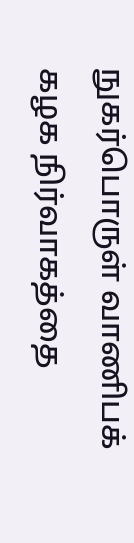நுகர்பொருள் வாணிபக் கழக நிர்வாகத்தை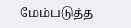மேம்படுத்த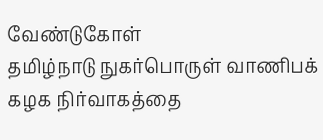வேண்டுகோள்
தமிழ்நாடு நுகர்பொருள் வாணிபக் கழக நிர்வாகத்தை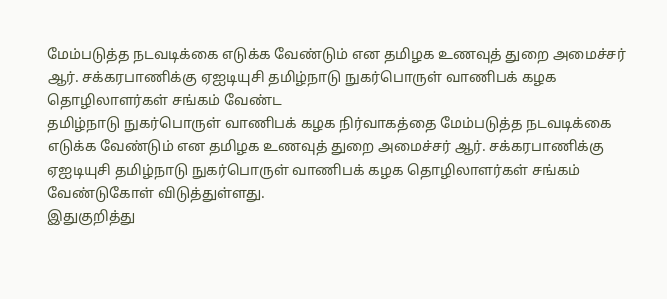மேம்படுத்த நடவடிக்கை எடுக்க வேண்டும் என தமிழக உணவுத் துறை அமைச்சர் ஆர். சக்கரபாணிக்கு ஏஐடியுசி தமிழ்நாடு நுகர்பொருள் வாணிபக் கழக தொழிலாளர்கள் சங்கம் வேண்ட
தமிழ்நாடு நுகர்பொருள் வாணிபக் கழக நிர்வாகத்தை மேம்படுத்த நடவடிக்கை எடுக்க வேண்டும் என தமிழக உணவுத் துறை அமைச்சர் ஆர். சக்கரபாணிக்கு ஏஐடியுசி தமிழ்நாடு நுகர்பொருள் வாணிபக் கழக தொழிலாளர்கள் சங்கம் வேண்டுகோள் விடுத்துள்ளது.
இதுகுறித்து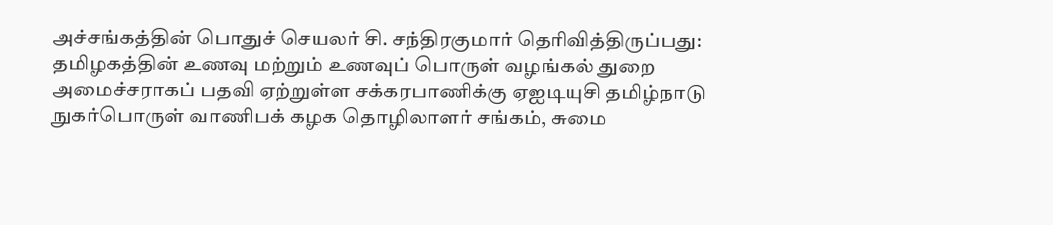அச்சங்கத்தின் பொதுச் செயலர் சி. சந்திரகுமார் தெரிவித்திருப்பது:
தமிழகத்தின் உணவு மற்றும் உணவுப் பொருள் வழங்கல் துறை அமைச்சராகப் பதவி ஏற்றுள்ள சக்கரபாணிக்கு ஏஐடியுசி தமிழ்நாடு நுகர்பொருள் வாணிபக் கழக தொழிலாளர் சங்கம், சுமை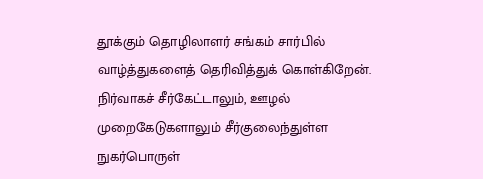தூக்கும் தொழிலாளர் சங்கம் சார்பில் வாழ்த்துகளைத் தெரிவித்துக் கொள்கிறேன்.
நிர்வாகச் சீர்கேட்டாலும், ஊழல் முறைகேடுகளாலும் சீர்குலைந்துள்ள நுகர்பொருள்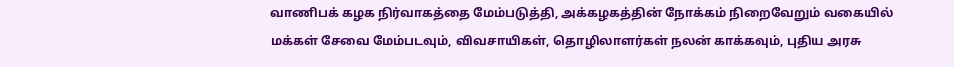வாணிபக் கழக நிர்வாகத்தை மேம்படுத்தி, அக்கழகத்தின் நோக்கம் நிறைவேறும் வகையில் மக்கள் சேவை மேம்படவும், விவசாயிகள், தொழிலாளர்கள் நலன் காக்கவும், புதிய அரசு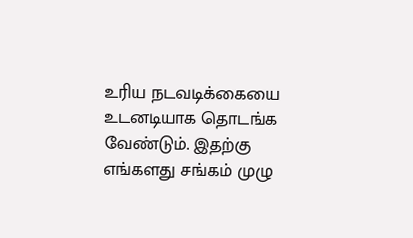உரிய நடவடிக்கையை உடனடியாக தொடங்க வேண்டும். இதற்கு எங்களது சங்கம் முழு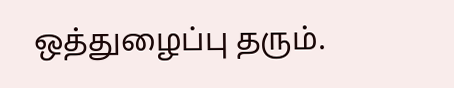ஒத்துழைப்பு தரும்.